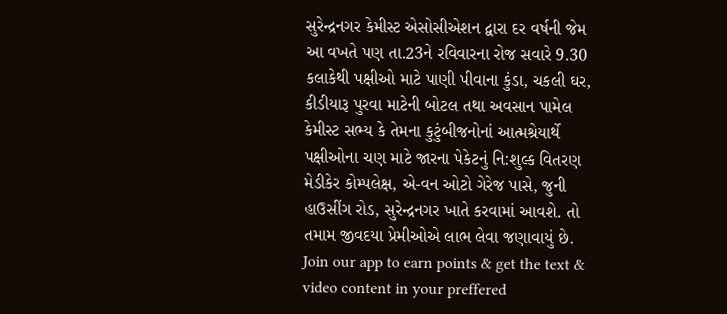સુરેન્દ્રનગર કેમીસ્ટ એસોસીએશન દ્વારા દર વર્ષની જેમ આ વખતે પણ તા.23ને રવિવારના રોજ સવારે 9.30 કલાકેથી પક્ષીઓ માટે પાણી પીવાના કુંડા, ચકલી ઘર, કીડીયારૂ પુરવા માટેની બોટલ તથા અવસાન પામેલ કેમીસ્ટ સભ્ય કે તેમના કુટુંબીજનોનાં આત્મશ્રેયાર્થે પક્ષીઓના ચણ માટે જારના પેકેટનું નિ:શુલ્ક વિતરણ મેડીકેર કોમ્પલેક્ષ, એ-વન ઓટો ગેરેજ પાસે, જુની હાઉસીંગ રોડ, સુરેન્દ્રનગર ખાતે કરવામાં આવશે. તો તમામ જીવદયા પ્રેમીઓએ લાભ લેવા જણાવાયું છે.
Join our app to earn points & get the text & video content in your preffered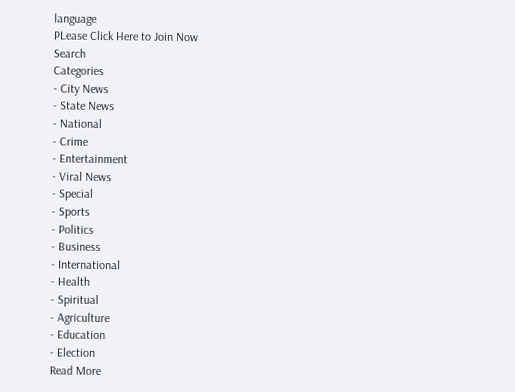language
PLease Click Here to Join Now
Search
Categories
- City News
- State News
- National
- Crime
- Entertainment
- Viral News
- Special
- Sports
- Politics
- Business
- International
- Health
- Spiritual
- Agriculture
- Education
- Election
Read More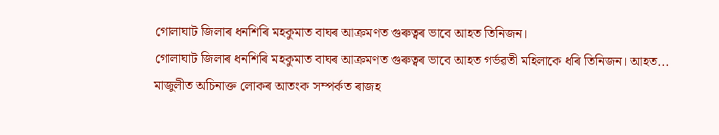গোলাঘাট জিলাৰ ধনশিৰি মহকুমাত বাঘৰ আক্ৰমণত গুৰুত্বৰ ভাবে আহত তিনিজন।
গোলাঘাট জিলাৰ ধনশিৰি মহকুমাত বাঘৰ আক্ৰমণত গুৰুত্বৰ ভাবে আহত গৰ্ভৱতী মহিলাকে ধৰি তিনিজন। আহত...
মাজুলীত অচিনাক্ত লোকৰ আতংক সম্পৰ্কত ৰাজহ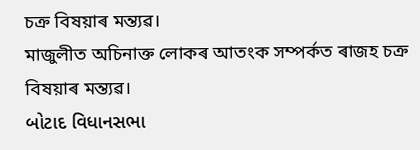চক্ৰ বিষয়াৰ মন্ত্যৱ।
মাজুলীত অচিনাক্ত লোকৰ আতংক সম্পৰ্কত ৰাজহ চক্ৰ বিষয়াৰ মন্ত্যৱ।
બોટાદ વિધાનસભા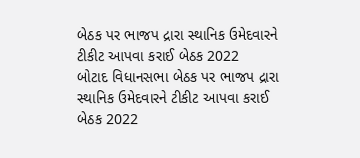બેઠક પર ભાજપ દ્રારા સ્થાનિક ઉમેદવારને ટીકીટ આપવા કરાઈ બેઠક 2022
બોટાદ વિધાનસભા બેઠક પર ભાજપ દ્રારા સ્થાનિક ઉમેદવારને ટીકીટ આપવા કરાઈ બેઠક 2022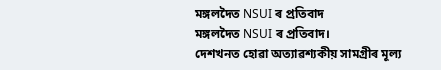মঙ্গলদৈত NSUI ৰ প্ৰতিবাদ
মঙ্গলদৈত NSUI ৰ প্ৰতিবাদ।
দেশখনত হোৱা অত্যাৱশ্যকীয় সামগ্ৰীৰ মূল্য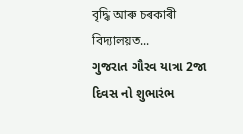বৃদ্ধি আৰু চৰকাৰী বিদ্যালয়ত...
ગુજરાત ગૌરવ યાત્રા 2જા દિવસ નો શુભારંભ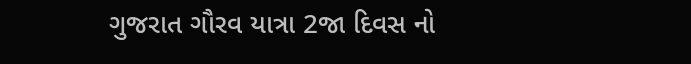ગુજરાત ગૌરવ યાત્રા 2જા દિવસ નો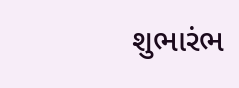શુભારંભ